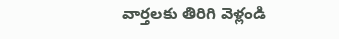వార్తలకు తిరిగి వెళ్లండి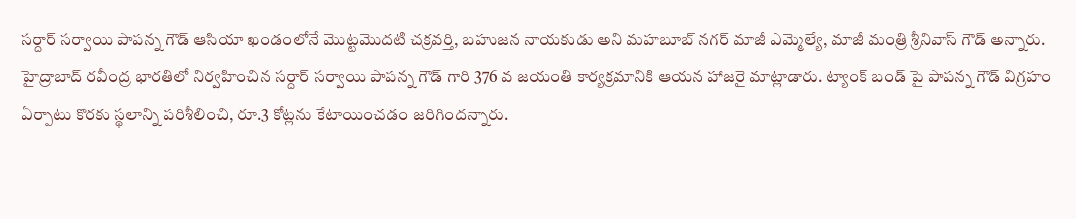సర్దార్ సర్వాయి పాపన్న గౌడ్ ఆసియా ఖండంలోనే మొట్టమొదటి చక్రవర్తి, బహుజన నాయకుడు అని మహబూబ్ నగర్ మాజీ ఎమ్మెల్యే, మాజీ మంత్రి శ్రీనివాస్ గౌడ్ అన్నారు.
హైద్రాబాద్ రవీంద్ర భారతిలో నిర్వహించిన సర్దార్ సర్వాయి పాపన్న గౌడ్ గారి 376 వ జయంతి కార్యక్రమానికి ఆయన హాజరై మాట్లాడారు. ట్యాంక్ బండ్ పై పాపన్న గౌడ్ విగ్రహం ఏర్పాటు కొరకు స్థలాన్ని పరిశీలించి, రూ.3 కోట్లను కేటాయించడం జరిగిందన్నారు.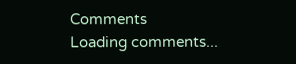Comments
Loading comments...